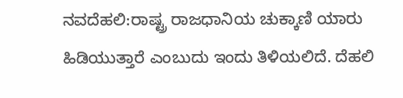ನವದೆಹಲಿ:ರಾಷ್ಟ್ರ ರಾಜಧಾನಿಯ ಚುಕ್ಕಾಣಿ ಯಾರು ಹಿಡಿಯುತ್ತಾರೆ ಎಂಬುದು ಇಂದು ತಿಳಿಯಲಿದೆ. ದೆಹಲಿ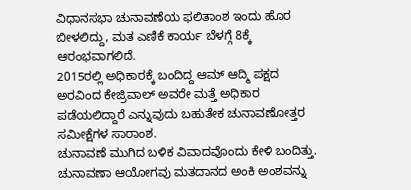ವಿಧಾನಸಭಾ ಚುನಾವಣೆಯ ಫಲಿತಾಂಶ ಇಂದು ಹೊರ ಬೀಳಲಿದ್ದು, ಮತ ಎಣಿಕೆ ಕಾರ್ಯ ಬೆಳಗ್ಗೆ 8ಕ್ಕೆ ಆರಂಭವಾಗಲಿದೆ.
2015ರಲ್ಲಿ ಅಧಿಕಾರಕ್ಕೆ ಬಂದಿದ್ದ ಆಮ್ ಆದ್ಮಿ ಪಕ್ಷದ ಅರವಿಂದ ಕೇಜ್ರಿವಾಲ್ ಅವರೇ ಮತ್ತೆ ಅಧಿಕಾರ ಪಡೆಯಲಿದ್ದಾರೆ ಎನ್ನುವುದು ಬಹುತೇಕ ಚುನಾವಣೋತ್ತರ ಸಮೀಕ್ಷೆಗಳ ಸಾರಾಂಶ.
ಚುನಾವಣೆ ಮುಗಿದ ಬಳಿಕ ವಿವಾದವೊಂದು ಕೇಳಿ ಬಂದಿತ್ತು. ಚುನಾವಣಾ ಆಯೋಗವು ಮತದಾನದ ಅಂಕಿ ಅಂಶವನ್ನು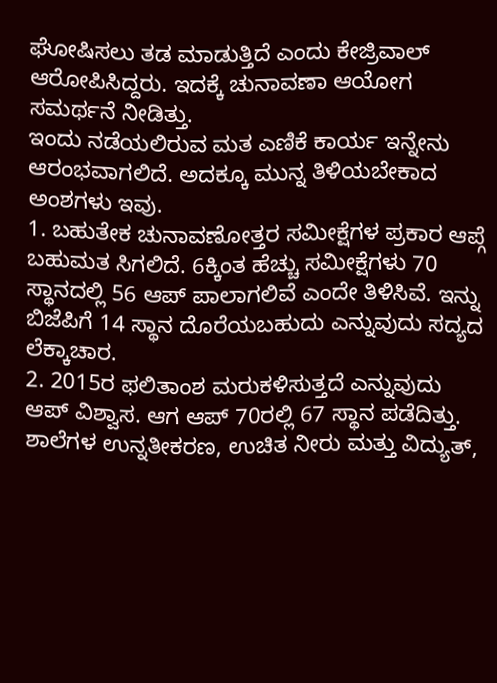ಘೋಷಿಸಲು ತಡ ಮಾಡುತ್ತಿದೆ ಎಂದು ಕೇಜ್ರಿವಾಲ್ ಆರೋಪಿಸಿದ್ದರು. ಇದಕ್ಕೆ ಚುನಾವಣಾ ಆಯೋಗ ಸಮರ್ಥನೆ ನೀಡಿತ್ತು.
ಇಂದು ನಡೆಯಲಿರುವ ಮತ ಎಣಿಕೆ ಕಾರ್ಯ ಇನ್ನೇನು ಆರಂಭವಾಗಲಿದೆ. ಅದಕ್ಕೂ ಮುನ್ನ ತಿಳಿಯಬೇಕಾದ ಅಂಶಗಳು ಇವು.
1. ಬಹುತೇಕ ಚುನಾವಣೋತ್ತರ ಸಮೀಕ್ಷೆಗಳ ಪ್ರಕಾರ ಆಪ್ಗೆ ಬಹುಮತ ಸಿಗಲಿದೆ. 6ಕ್ಕಿಂತ ಹೆಚ್ಚು ಸಮೀಕ್ಷೆಗಳು 70 ಸ್ಥಾನದಲ್ಲಿ 56 ಆಪ್ ಪಾಲಾಗಲಿವೆ ಎಂದೇ ತಿಳಿಸಿವೆ. ಇನ್ನು ಬಿಜೆಪಿಗೆ 14 ಸ್ಥಾನ ದೊರೆಯಬಹುದು ಎನ್ನುವುದು ಸದ್ಯದ ಲೆಕ್ಕಾಚಾರ.
2. 2015ರ ಫಲಿತಾಂಶ ಮರುಕಳಿಸುತ್ತದೆ ಎನ್ನುವುದು ಆಪ್ ವಿಶ್ವಾಸ. ಆಗ ಆಪ್ 70ರಲ್ಲಿ 67 ಸ್ಥಾನ ಪಡೆದಿತ್ತು. ಶಾಲೆಗಳ ಉನ್ನತೀಕರಣ, ಉಚಿತ ನೀರು ಮತ್ತು ವಿದ್ಯುತ್,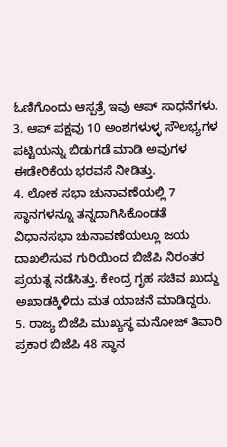ಓಣಿಗೊಂದು ಆಸ್ಪತ್ರೆ ಇವು ಆಪ್ ಸಾಧನೆಗಳು.
3. ಆಪ್ ಪಕ್ಷವು 10 ಅಂಶಗಳುಳ್ಳ ಸೌಲಭ್ಯಗಳ ಪಟ್ಟಿಯನ್ನು ಬಿಡುಗಡೆ ಮಾಡಿ ಅವುಗಳ ಈಡೇರಿಕೆಯ ಭರವಸೆ ನೀಡಿತ್ತು.
4. ಲೋಕ ಸಭಾ ಚುನಾವಣೆಯಲ್ಲಿ 7 ಸ್ಥಾನಗಳನ್ನೂ ತನ್ನದಾಗಿಸಿಕೊಂಡತೆ ವಿಧಾನಸಭಾ ಚುನಾವಣೆಯಲ್ಲೂ ಜಯ ದಾಖಲಿಸುವ ಗುರಿಯಿಂದ ಬಿಜೆಪಿ ನಿರಂತರ ಪ್ರಯತ್ನ ನಡೆಸಿತ್ತು. ಕೇಂದ್ರ ಗೃಹ ಸಚಿವ ಖುದ್ದು ಅಖಾಡಕ್ಕಿಳಿದು ಮತ ಯಾಚನೆ ಮಾಡಿದ್ದರು.
5. ರಾಜ್ಯ ಬಿಜೆಪಿ ಮುಖ್ಯಸ್ಥ ಮನೋಜ್ ತಿವಾರಿ ಪ್ರಕಾರ ಬಿಜೆಪಿ 48 ಸ್ಥಾನ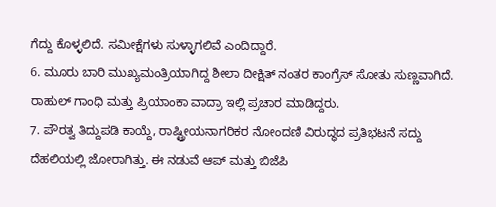ಗೆದ್ದು ಕೊಳ್ಳಲಿದೆ. ಸಮೀಕ್ಷೆಗಳು ಸುಳ್ಳಾಗಲಿವೆ ಎಂದಿದ್ದಾರೆ.
6. ಮೂರು ಬಾರಿ ಮುಖ್ಯಮಂತ್ರಿಯಾಗಿದ್ದ ಶೀಲಾ ದೀಕ್ಷಿತ್ ನಂತರ ಕಾಂಗ್ರೆಸ್ ಸೋತು ಸುಣ್ಣವಾಗಿದೆ. ರಾಹುಲ್ ಗಾಂಧಿ ಮತ್ತು ಪ್ರಿಯಾಂಕಾ ವಾದ್ರಾ ಇಲ್ಲಿ ಪ್ರಚಾರ ಮಾಡಿದ್ದರು.
7. ಪೌರತ್ವ ತಿದ್ದುಪಡಿ ಕಾಯ್ದೆ, ರಾಷ್ಟ್ರೀಯನಾಗರಿಕರ ನೋಂದಣಿ ವಿರುದ್ಧದ ಪ್ರತಿಭಟನೆ ಸದ್ದು ದೆಹಲಿಯಲ್ಲಿ ಜೋರಾಗಿತ್ತು. ಈ ನಡುವೆ ಆಪ್ ಮತ್ತು ಬಿಜೆಪಿ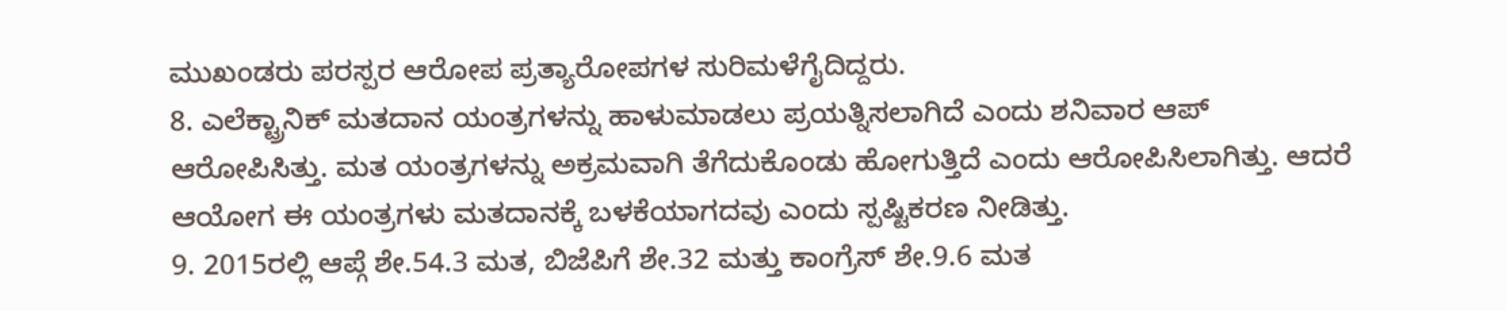ಮುಖಂಡರು ಪರಸ್ಪರ ಆರೋಪ ಪ್ರತ್ಯಾರೋಪಗಳ ಸುರಿಮಳೆಗೈದಿದ್ದರು.
8. ಎಲೆಕ್ಟ್ರಾನಿಕ್ ಮತದಾನ ಯಂತ್ರಗಳನ್ನು ಹಾಳುಮಾಡಲು ಪ್ರಯತ್ನಿಸಲಾಗಿದೆ ಎಂದು ಶನಿವಾರ ಆಪ್ ಆರೋಪಿಸಿತ್ತು. ಮತ ಯಂತ್ರಗಳನ್ನು ಅಕ್ರಮವಾಗಿ ತೆಗೆದುಕೊಂಡು ಹೋಗುತ್ತಿದೆ ಎಂದು ಆರೋಪಿಸಿಲಾಗಿತ್ತು. ಆದರೆ ಆಯೋಗ ಈ ಯಂತ್ರಗಳು ಮತದಾನಕ್ಕೆ ಬಳಕೆಯಾಗದವು ಎಂದು ಸ್ಪಷ್ಟಿಕರಣ ನೀಡಿತ್ತು.
9. 2015ರಲ್ಲಿ ಆಪ್ಗೆ ಶೇ.54.3 ಮತ, ಬಿಜೆಪಿಗೆ ಶೇ.32 ಮತ್ತು ಕಾಂಗ್ರೆಸ್ ಶೇ.9.6 ಮತ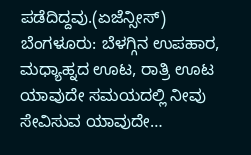ಪಡೆದಿದ್ದವು.(ಏಜೆನ್ಸೀಸ್)
ಬೆಂಗಳೂರು: ಬೆಳಗ್ಗಿನ ಉಪಹಾರ, ಮಧ್ಯಾಹ್ನದ ಊಟ, ರಾತ್ರಿ ಊಟ ಯಾವುದೇ ಸಮಯದಲ್ಲಿ ನೀವು ಸೇವಿಸುವ ಯಾವುದೇ…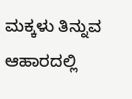ಮಕ್ಕಳು ತಿನ್ನುವ ಆಹಾರದಲ್ಲಿ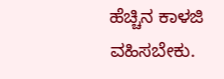ಹೆಚ್ಚಿನ ಕಾಳಜಿ ವಹಿಸಬೇಕು.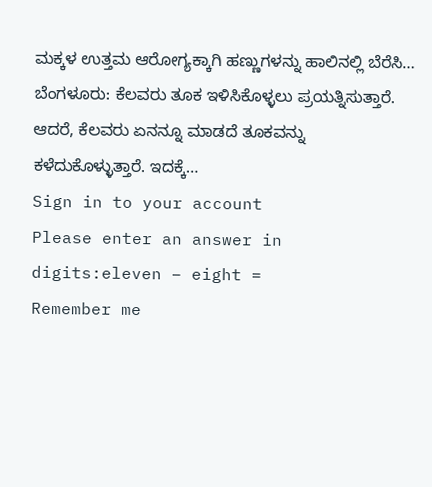ಮಕ್ಕಳ ಉತ್ತಮ ಆರೋಗ್ಯಕ್ಕಾಗಿ ಹಣ್ಣುಗಳನ್ನು ಹಾಲಿನಲ್ಲಿ ಬೆರೆಸಿ…
ಬೆಂಗಳೂರು: ಕೆಲವರು ತೂಕ ಇಳಿಸಿಕೊಳ್ಳಲು ಪ್ರಯತ್ನಿಸುತ್ತಾರೆ. ಆದರೆ, ಕೆಲವರು ಏನನ್ನೂ ಮಾಡದೆ ತೂಕವನ್ನು ಕಳೆದುಕೊಳ್ಳುತ್ತಾರೆ. ಇದಕ್ಕೆ…
Sign in to your account
Please enter an answer in digits:eleven − eight =
Remember me